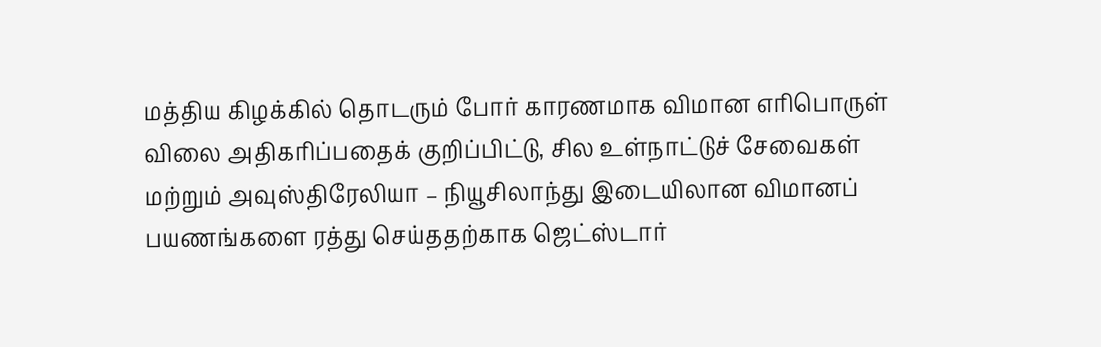மத்திய கிழக்கில் தொடரும் போர் காரணமாக விமான எரிபொருள் விலை அதிகரிப்பதைக் குறிப்பிட்டு, சில உள்நாட்டுச் சேவைகள் மற்றும் அவுஸ்திரேலியா – நியூசிலாந்து இடையிலான விமானப் பயணங்களை ரத்து செய்ததற்காக ஜெட்ஸ்டார்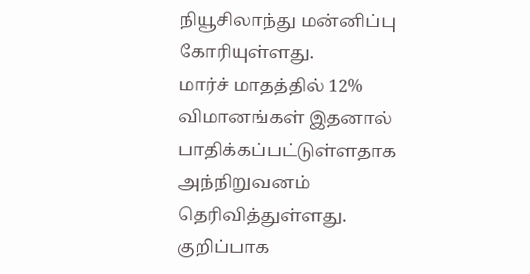நியூசிலாந்து மன்னிப்பு கோரியுள்ளது.
மார்ச் மாதத்தில் 12% விமானங்கள் இதனால் பாதிக்கப்பட்டுள்ளதாக அந்நிறுவனம் தெரிவித்துள்ளது.
குறிப்பாக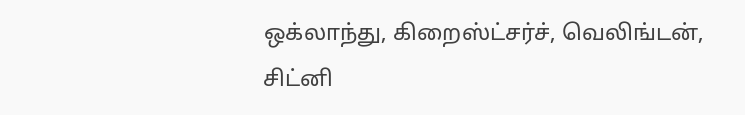ஒக்லாந்து, கிறைஸ்ட்சர்ச், வெலிங்டன், சிட்னி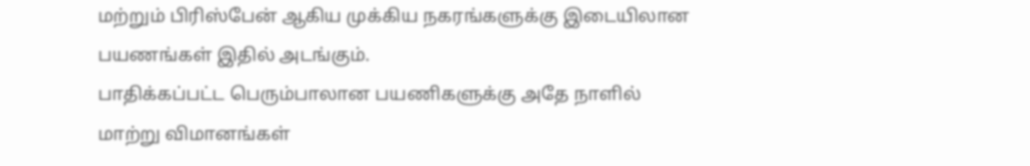மற்றும் பிரிஸ்பேன் ஆகிய முக்கிய நகரங்களுக்கு இடையிலான பயணங்கள் இதில் அடங்கும்.
பாதிக்கப்பட்ட பெரும்பாலான பயணிகளுக்கு அதே நாளில் மாற்று விமானங்கள்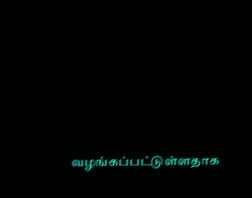வழங்கப்பட்டுள்ளதாக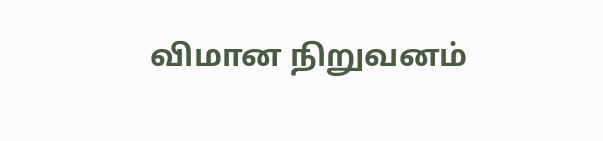விமான நிறுவனம்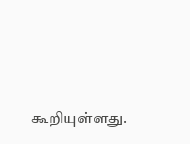கூறியுள்ளது.